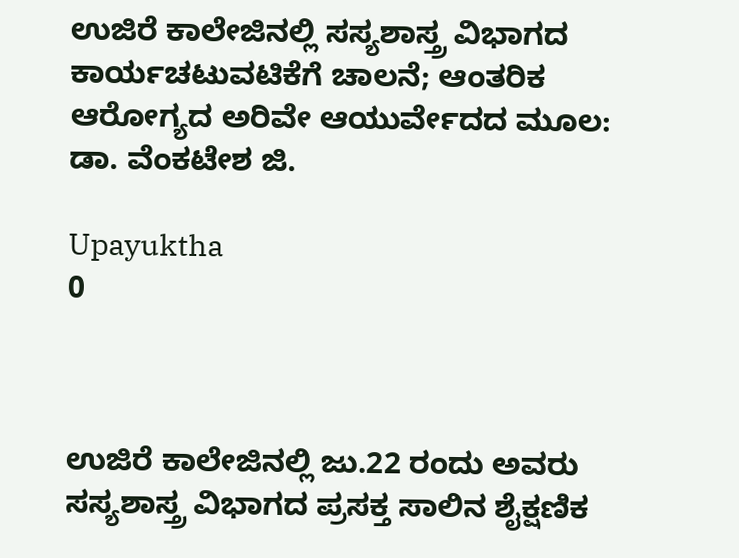ಉಜಿರೆ ಕಾಲೇಜಿನಲ್ಲಿ ಸಸ್ಯಶಾಸ್ತ್ರ ವಿಭಾಗದ ಕಾರ್ಯಚಟುವಟಿಕೆಗೆ ಚಾಲನೆ; ಆಂತರಿಕ ಆರೋಗ್ಯದ ಅರಿವೇ ಆಯುರ್ವೇದದ ಮೂಲ: ಡಾ. ವೆಂಕಟೇಶ ಜಿ.

Upayuktha
0



ಉಜಿರೆ ಕಾಲೇಜಿನಲ್ಲಿ ಜು.22 ರಂದು ಅವರು ಸಸ್ಯಶಾಸ್ತ್ರ ವಿಭಾಗದ ಪ್ರಸಕ್ತ ಸಾಲಿನ ಶೈಕ್ಷಣಿಕ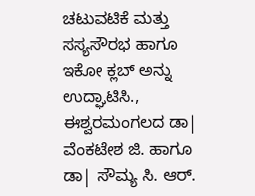ಚಟುವಟಿಕೆ ಮತ್ತು ಸಸ್ಯಸೌರಭ ಹಾಗೂ ಇಕೋ ಕ್ಲಬ್ ಅನ್ನು ಉದ್ಘಾಟಿಸಿ., ಈಶ್ವರಮಂಗಲದ ಡಾ| ವೆಂಕಟೇಶ ಜಿ. ಹಾಗೂ ಡಾ| ಸೌಮ್ಯ ಸಿ. ಆರ್.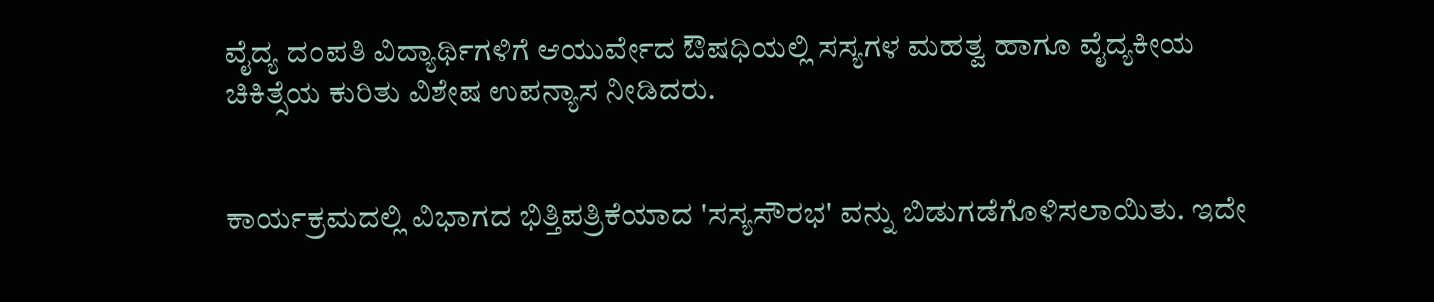ವೈದ್ಯ ದಂಪತಿ ವಿದ್ಯಾರ್ಥಿಗಳಿಗೆ ಆಯುರ್ವೇದ ಔಷಧಿಯಲ್ಲಿ ಸಸ್ಯಗಳ ಮಹತ್ವ ಹಾಗೂ ವೈದ್ಯಕೀಯ ಚಿಕಿತ್ಸೆಯ ಕುರಿತು ವಿಶೇಷ ಉಪನ್ಯಾಸ ನೀಡಿದರು.


ಕಾರ್ಯಕ್ರಮದಲ್ಲಿ ವಿಭಾಗದ ಭಿತ್ತಿಪತ್ರಿಕೆಯಾದ 'ಸಸ್ಯಸೌರಭ' ವನ್ನು ಬಿಡುಗಡೆಗೊಳಿಸಲಾಯಿತು. ಇದೇ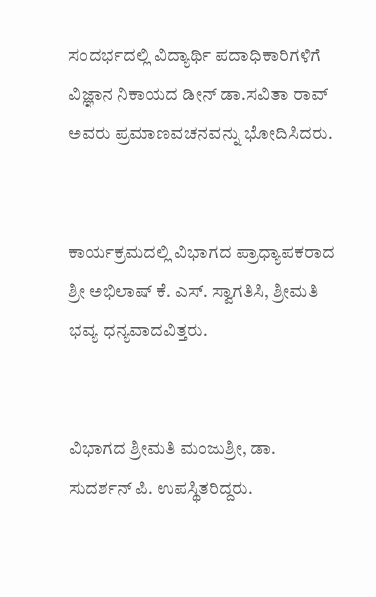ಸಂದರ್ಭದಲ್ಲಿ ವಿದ್ಯಾರ್ಥಿ ಪದಾಧಿಕಾರಿಗಳಿಗೆ ವಿಜ್ಞಾನ ನಿಕಾಯದ ಡೀನ್ ಡಾ.ಸವಿತಾ ರಾವ್ ಅವರು ಪ್ರಮಾಣವಚನವನ್ನು ಭೋದಿಸಿದರು.


ಕಾರ್ಯಕ್ರಮದಲ್ಲಿ ವಿಭಾಗದ ಪ್ರಾಧ್ಯಾಪಕರಾದ ಶ್ರೀ ಅಭಿಲಾಷ್ ಕೆ. ಎಸ್. ಸ್ವಾಗತಿಸಿ, ಶ್ರೀಮತಿ ಭವ್ಯ ಧನ್ಯವಾದವಿತ್ತರು.


ವಿಭಾಗದ ಶ್ರೀಮತಿ ಮಂಜುಶ್ರೀ, ಡಾ. ಸುದರ್ಶನ್ ಪಿ. ಉಪಸ್ಥಿತರಿದ್ದರು.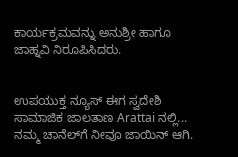ಕಾರ್ಯಕ್ರಮವನ್ನು ಅನುಶ್ರೀ ಹಾಗೂ ಜಾಹ್ನವಿ ನಿರೂಪಿಸಿದರು.


ಉಪಯುಕ್ತ ನ್ಯೂಸ್ ಈಗ ಸ್ವದೇಶಿ ಸಾಮಾಜಿಕ ಜಾಲತಾಣ Arattai ನಲ್ಲಿ... ನಮ್ಮ ಚಾನೆಲ್‌ಗೆ ನೀವೂ ಜಾಯಿನ್ ಆಗಿ.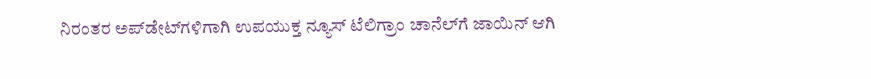ನಿರಂತರ ಅಪ್‌ಡೇಟ್‌ಗಳಿಗಾಗಿ ಉಪಯುಕ್ತ ನ್ಯೂಸ್‌ ಟೆಲಿಗ್ರಾಂ ಚಾನೆಲ್‌ಗೆ ಜಾಯಿನ್‌ ಆಗಿ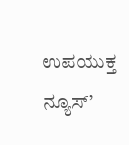ಉಪಯುಕ್ತ ನ್ಯೂಸ್‌’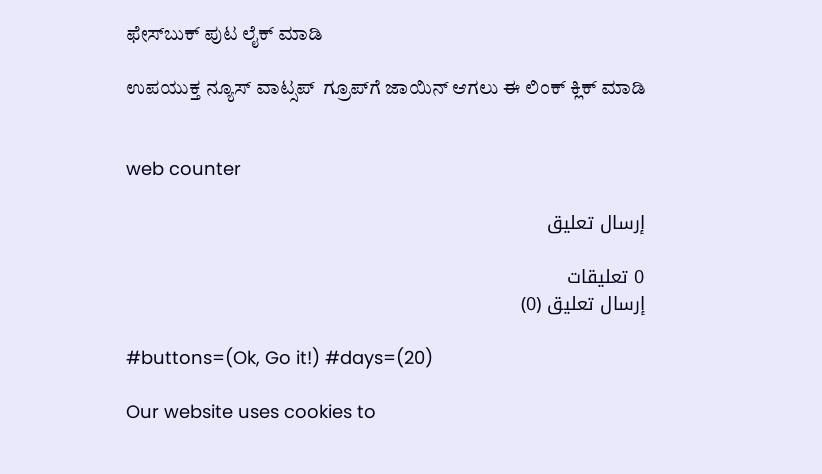ಫೇಸ್‌ಬುಕ್ ಪುಟ ಲೈಕ್ ಮಾಡಿ

ಉಪಯುಕ್ತ ನ್ಯೂಸ್‌ ವಾಟ್ಸಪ್‌  ಗ್ರೂಪ್‌ಗೆ ಜಾಯಿನ್ ಆಗಲು ಈ ಲಿಂಕ್ ಕ್ಲಿಕ್ ಮಾಡಿ


web counter

إرسال تعليق

0 تعليقات
إرسال تعليق (0)

#buttons=(Ok, Go it!) #days=(20)

Our website uses cookies to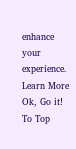enhance your experience. Learn More
Ok, Go it!
To Top